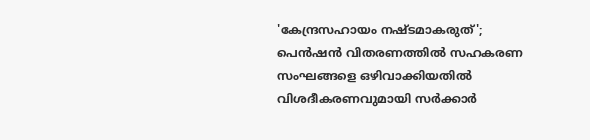'കേന്ദ്രസഹായം നഷ്ടമാകരുത്'; പെന്‍ഷന്‍ വിതരണത്തില്‍ സഹകരണ സംഘങ്ങളെ ഒഴിവാക്കിയതില്‍ വിശദീകരണവുമായി സര്‍ക്കാര്‍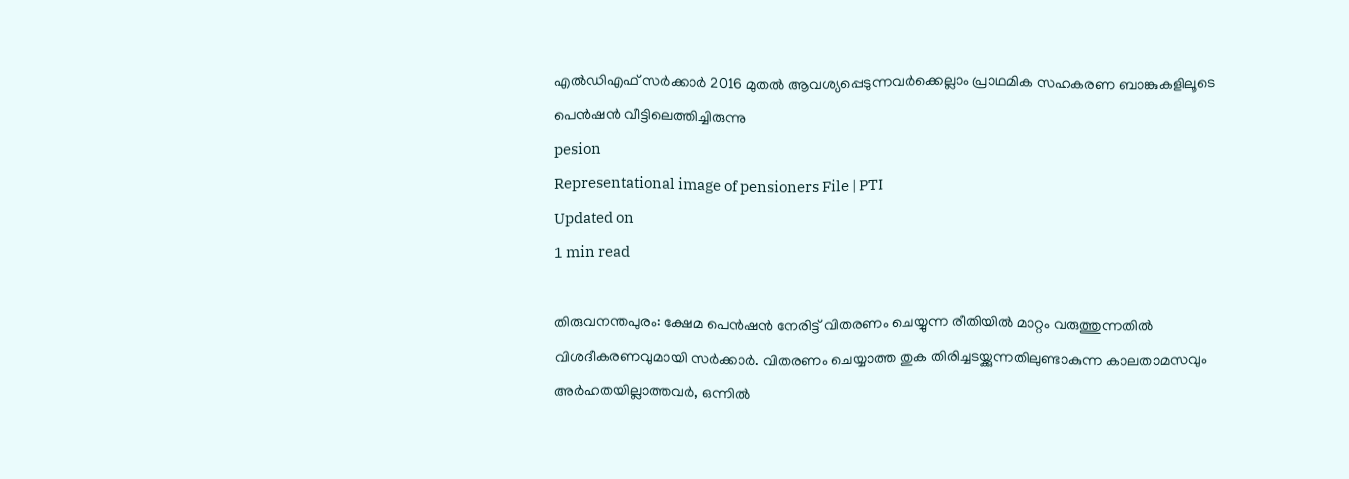എല്‍ഡിഎഫ് സര്‍ക്കാര്‍ 2016 മുതല്‍ ആവശ്യപ്പെടുന്നവര്‍ക്കെല്ലാം പ്രാഥമിക സഹകരണ ബാങ്കുകളിലൂടെ പെന്‍ഷന്‍ വീട്ടിലെത്തിച്ചിരുന്നു
pesion
Representational image of pensioners File | PTI
Updated on
1 min read

തിരുവനന്തപുരം: ക്ഷേമ പെന്‍ഷന്‍ നേരിട്ട് വിതരണം ചെയ്യുന്ന രീതിയില്‍ മാറ്റം വരുത്തുന്നതില്‍ വിശദീകരണവുമായി സര്‍ക്കാര്‍. വിതരണം ചെയ്യാത്ത തുക തിരിച്ചടയ്ക്കുന്നതിലുണ്ടാകുന്ന കാലതാമസവും അര്‍ഹതയില്ലാത്തവര്‍, ഒന്നില്‍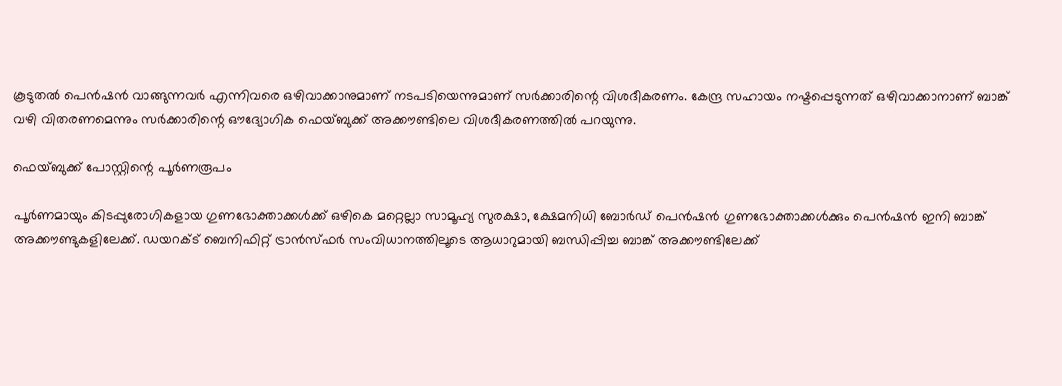കൂടുതല്‍ പെന്‍ഷന്‍ വാങ്ങുന്നവര്‍ എന്നിവരെ ഒഴിവാക്കാനുമാണ് നടപടിയെന്നുമാണ് സര്‍ക്കാരിന്റെ വിശദീകരണം. കേന്ദ്ര സഹായം നഷ്ടപ്പെടുന്നത് ഒഴിവാക്കാനാണ് ബാങ്ക് വഴി വിതരണമെന്നും സര്‍ക്കാരിന്റെ ഔദ്യോഗിക ഫെയ്ബുക്ക് അക്കൗണ്ടിലെ വിശദീകരണത്തില്‍ പറയുന്നു.

ഫെയ്ബുക്ക് പോസ്റ്റിന്റെ പൂര്‍ണരൂപം

പൂര്‍ണമായും കിടപ്പുരോഗികളായ ഗുണഭോക്താക്കള്‍ക്ക് ഒഴികെ മറ്റെല്ലാ സാമൂഹ്യ സുരക്ഷാ, ക്ഷേമനിധി ബോര്‍ഡ് പെന്‍ഷന്‍ ഗുണഭോക്താക്കള്‍ക്കും പെന്‍ഷന്‍ ഇനി ബാങ്ക് അക്കൗണ്ടുകളിലേക്ക്. ഡയറക്ട് ബെനിഫിറ്റ് ട്രാന്‍സ്ഫര്‍ സംവിധാനത്തിലൂടെ ആധാറുമായി ബന്ധിപ്പിച്ച ബാങ്ക് അക്കൗണ്ടിലേക്ക്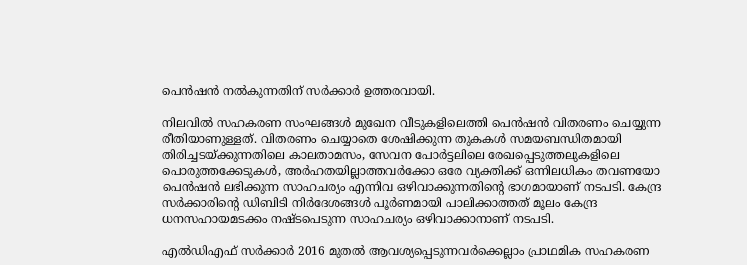പെന്‍ഷന്‍ നല്‍കുന്നതിന് സര്‍ക്കാര്‍ ഉത്തരവായി.

നിലവില്‍ സഹകരണ സംഘങ്ങള്‍ മുഖേന വീടുകളിലെത്തി പെന്‍ഷന്‍ വിതരണം ചെയ്യുന്ന രീതിയാണുള്ളത്. വിതരണം ചെയ്യാതെ ശേഷിക്കുന്ന തുകകള്‍ സമയബന്ധിതമായി തിരിച്ചടയ്ക്കുന്നതിലെ കാലതാമസം, സേവന പോര്‍ട്ടലിലെ രേഖപ്പെടുത്തലുകളിലെ പൊരുത്തക്കേടുകള്‍, അര്‍ഹതയില്ലാത്തവര്‍ക്കോ ഒരേ വ്യക്തിക്ക് ഒന്നിലധികം തവണയോ പെന്‍ഷന്‍ ലഭിക്കുന്ന സാഹചര്യം എന്നിവ ഒഴിവാക്കുന്നതിന്റെ ഭാഗമായാണ് നടപടി. കേന്ദ്ര സര്‍ക്കാരിന്റെ ഡിബിടി നിര്‍ദേശങ്ങള്‍ പൂര്‍ണമായി പാലിക്കാത്തത് മൂലം കേന്ദ്ര ധനസഹായമടക്കം നഷ്ടപെടുന്ന സാഹചര്യം ഒഴിവാക്കാനാണ് നടപടി.

എല്‍ഡിഎഫ് സര്‍ക്കാര്‍ 2016 മുതല്‍ ആവശ്യപ്പെടുന്നവര്‍ക്കെല്ലാം പ്രാഥമിക സഹകരണ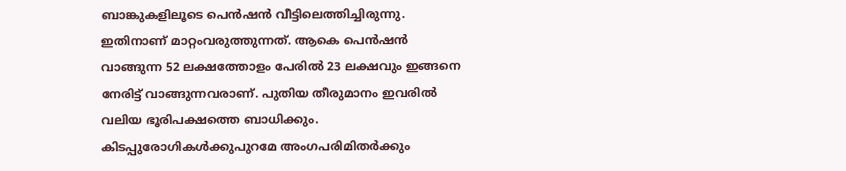ബാങ്കുകളിലൂടെ പെന്‍ഷന്‍ വീട്ടിലെത്തിച്ചിരുന്നു. ഇതിനാണ് മാറ്റംവരുത്തുന്നത്. ആകെ പെന്‍ഷന്‍ വാങ്ങുന്ന 52 ലക്ഷത്തോളം പേരില്‍ 23 ലക്ഷവും ഇങ്ങനെ നേരിട്ട് വാങ്ങുന്നവരാണ്. പുതിയ തീരുമാനം ഇവരില്‍ വലിയ ഭൂരിപക്ഷത്തെ ബാധിക്കും. കിടപ്പുരോഗികള്‍ക്കുപുറമേ അംഗപരിമിതര്‍ക്കും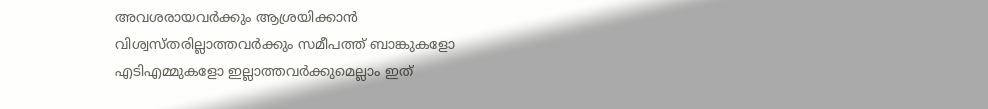അവശരായവര്‍ക്കും ആശ്രയിക്കാന്‍ വിശ്വസ്തരില്ലാത്തവര്‍ക്കും സമീപത്ത് ബാങ്കുകളോ എടിഎമ്മുകളോ ഇല്ലാത്തവര്‍ക്കുമെല്ലാം ഇത്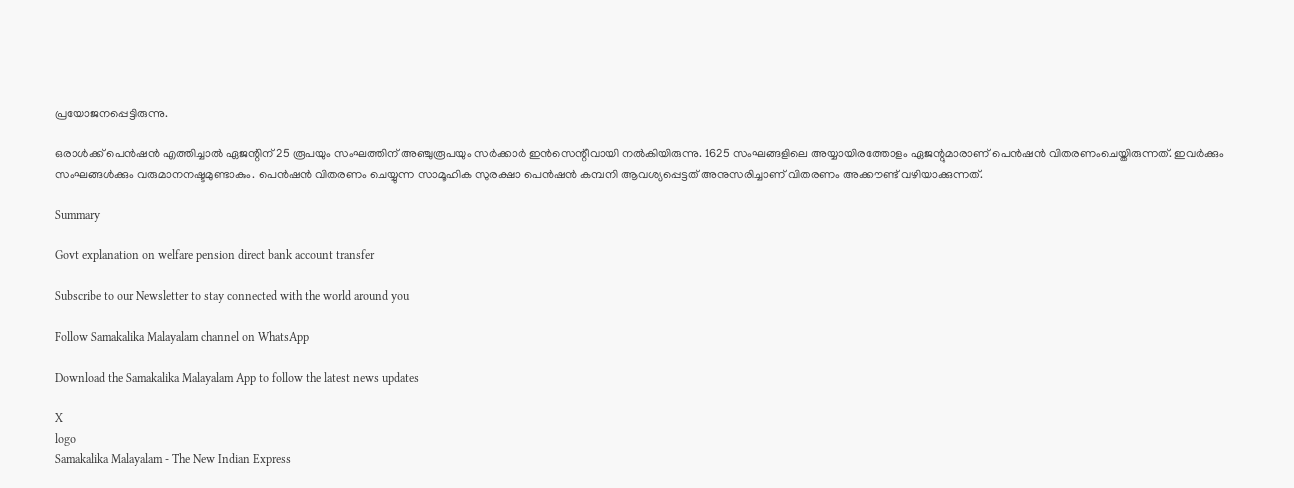പ്രയോജനപ്പെട്ടിരുന്നു.

ഒരാള്‍ക്ക് പെന്‍ഷന്‍ എത്തിച്ചാല്‍ ഏജന്റിന് 25 രൂപയും സംഘത്തിന് അഞ്ചുരൂപയും സര്‍ക്കാര്‍ ഇന്‍സെന്റീവായി നല്‍കിയിരുന്നു. 1625 സംഘങ്ങളിലെ അയ്യായിരത്തോളം ഏജന്റുമാരാണ് പെന്‍ഷന്‍ വിതരണംചെയ്തിരുന്നത്. ഇവര്‍ക്കും സംഘങ്ങള്‍ക്കും വരുമാനനഷ്ടമുണ്ടാകും. പെന്‍ഷന്‍ വിതരണം ചെയ്യുന്ന സാമൂഹിക സുരക്ഷാ പെന്‍ഷന്‍ കമ്പനി ആവശ്യപ്പെട്ടത് അനുസരിച്ചാണ് വിതരണം അക്കൗണ്ട് വഴിയാക്കുന്നത്.

Summary

Govt explanation on welfare pension direct bank account transfer

Subscribe to our Newsletter to stay connected with the world around you

Follow Samakalika Malayalam channel on WhatsApp

Download the Samakalika Malayalam App to follow the latest news updates

X
logo
Samakalika Malayalam - The New Indian Express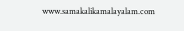www.samakalikamalayalam.com